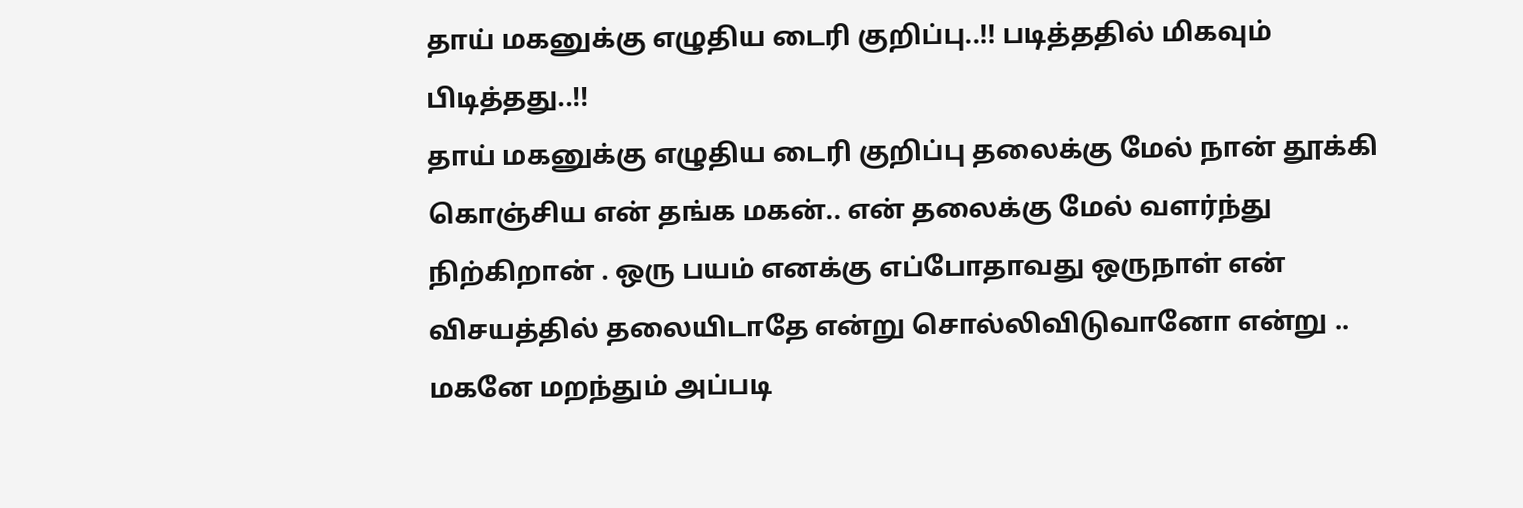தாய் மகனுக்கு எழுதிய டைரி குறிப்பு..!! படித்ததில் மிகவும் பிடித்தது..!!
தாய் மகனுக்கு எழுதிய டைரி குறிப்பு தலைக்கு மேல் நான் தூக்கி கொஞ்சிய என் தங்க மகன்.. என் தலைக்கு மேல் வளர்ந்து நிற்கிறான் . ஒரு பயம் எனக்கு எப்போதாவது ஒருநாள் என் விசயத்தில் தலையிடாதே என்று சொல்லிவிடுவானோ என்று .. மகனே மறந்தும் அப்படி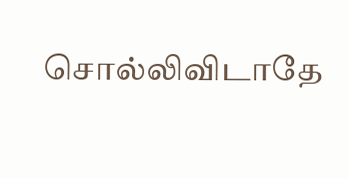சொல்லிவிடாதே